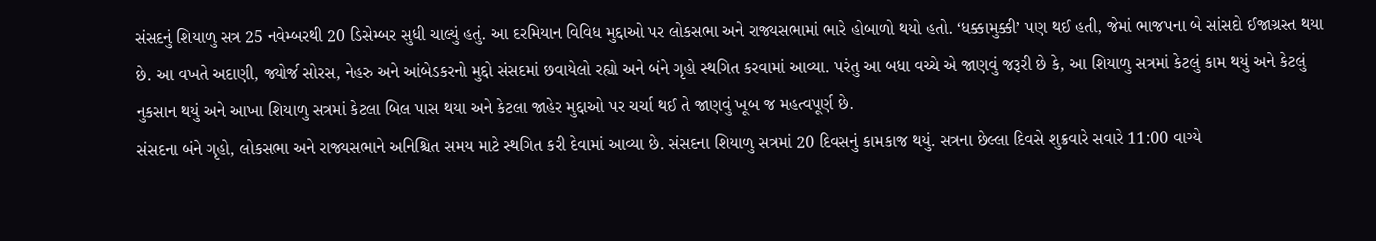સંસદનું શિયાળુ સત્ર 25 નવેમ્બરથી 20 ડિસેમ્બર સુધી ચાલ્યું હતું. આ દરમિયાન વિવિધ મુદ્દાઓ પર લોકસભા અને રાજ્યસભામાં ભારે હોબાળો થયો હતો. ‘ધક્કામુક્કી’ પણ થઈ હતી, જેમાં ભાજપના બે સાંસદો ઈજાગ્રસ્ત થયા છે. આ વખતે અદાણી, જ્યોર્જ સોરસ, નેહરુ અને આંબેડકરનો મુદ્દો સંસદમાં છવાયેલો રહ્યો અને બંને ગૃહો સ્થગિત કરવામાં આવ્યા. પરંતુ આ બધા વચ્ચે એ જાણવું જરૂરી છે કે, આ શિયાળુ સત્રમાં કેટલું કામ થયું અને કેટલું નુકસાન થયું અને આખા શિયાળુ સત્રમાં કેટલા બિલ પાસ થયા અને કેટલા જાહેર મુદ્દાઓ પર ચર્ચા થઈ તે જાણવું ખૂબ જ મહત્વપૂર્ણ છે.
સંસદના બંને ગૃહો, લોકસભા અને રાજ્યસભાને અનિશ્ચિત સમય માટે સ્થગિત કરી દેવામાં આવ્યા છે. સંસદના શિયાળુ સત્રમાં 20 દિવસનું કામકાજ થયું. સત્રના છેલ્લા દિવસે શુક્રવારે સવારે 11:00 વાગ્યે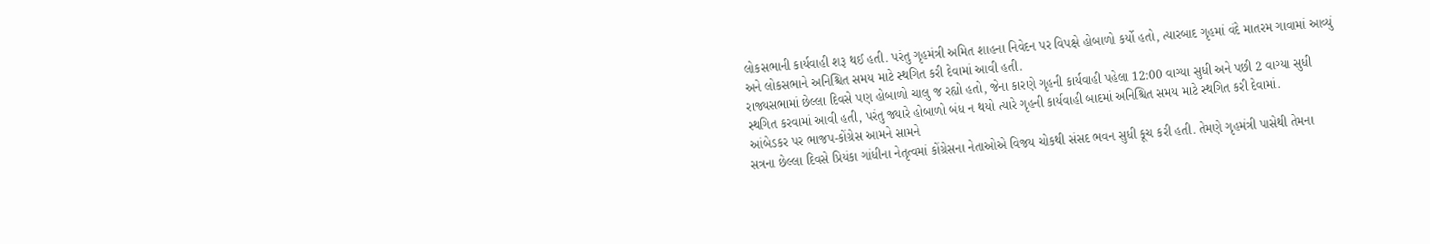લોકસભાની કાર્યવાહી શરૂ થઈ હતી. પરંતુ ગૃહમંત્રી અમિત શાહના નિવેદન પર વિપક્ષે હોબાળો કર્યો હતો, ત્યારબાદ ગૃહમાં વંદે માતરમ ગાવામાં આવ્યું અને લોકસભાને અનિશ્ચિત સમય માટે સ્થગિત કરી દેવામાં આવી હતી.
રાજ્યસભામાં છેલ્લા દિવસે પણ હોબાળો ચાલુ જ રહ્યો હતો, જેના કારણે ગૃહની કાર્યવાહી પહેલા 12:00 વાગ્યા સુધી અને પછી 2 વાગ્યા સુધી સ્થગિત કરવામાં આવી હતી, પરંતુ જ્યારે હોબાળો બંધ ન થયો ત્યારે ગૃહની કાર્યવાહી બાદમાં અનિશ્ચિત સમય માટે સ્થગિત કરી દેવામાં.
આંબેડકર પર ભાજપ-કોંગ્રેસ આમને સામને
સત્રના છેલ્લા દિવસે પ્રિયંકા ગાંધીના નેતૃત્વમાં કોંગ્રેસના નેતાઓએ વિજય ચોકથી સંસદ ભવન સુધી કૂચ કરી હતી. તેમણે ગૃહમંત્રી પાસેથી તેમના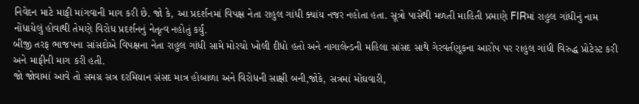નિવેદન માટે માફી માંગવાની માગ કરી છે. જો કે, આ પ્રદર્શનમાં વિપક્ષ નેતા રાહુલ ગાંધી ક્યાંય નજર નહોતા હતા. સૂત્રો પાસેથી મળતી માહિતી પ્રમાણે FIRમાં રાહુલ ગાંધીનું નામ નોંધાયેલું હોવાથી તેમણે વિરોધ પ્રદર્શનનું નેતૃત્વ નહોતું કર્યું.
બીજી તરફ ભાજપના સાંસદોએ વિપક્ષના નેતા રાહુલ ગાંધી સામે મોરચો ખોલી દીધો હતો અને નાગાલેન્ડની મહિલા સાંસદ સાથે ગેરવર્તણૂકના આરોપ પર રાહુલ ગાંધી વિરુદ્ધ પ્રોટેસ્ટ કરી અને માફીની માગ કરી હતી.
જો જોવામાં આવે તો સમગ્ર સત્ર દરમિયાન સંસદ માત્ર હોબાળા અને વિરોધની સાક્ષી બની,જોકે, સત્રમાં મોંઘવારી,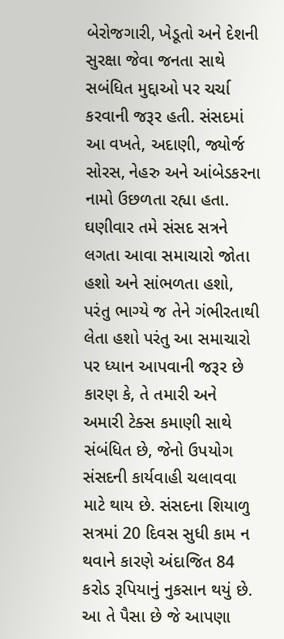બેરોજગારી, ખેડૂતો અને દેશની સુરક્ષા જેવા જનતા સાથે સબંધિત મુદ્દાઓ પર ચર્ચા કરવાની જરૂર હતી. સંસદમાં આ વખતે, અદાણી, જ્યોર્જ સોરસ, નેહરુ અને આંબેડકરના નામો ઉછળતા રહ્યા હતા.
ઘણીવાર તમે સંસદ સત્રને લગતા આવા સમાચારો જોતા હશો અને સાંભળતા હશો, પરંતુ ભાગ્યે જ તેને ગંભીરતાથી લેતા હશો પરંતુ આ સમાચારો પર ધ્યાન આપવાની જરૂર છે કારણ કે, તે તમારી અને અમારી ટેક્સ કમાણી સાથે સંબંધિત છે, જેનો ઉપયોગ સંસદની કાર્યવાહી ચલાવવા માટે થાય છે. સંસદના શિયાળુ સત્રમાં 20 દિવસ સુધી કામ ન થવાને કારણે અંદાજિત 84 કરોડ રૂપિયાનું નુકસાન થયું છે. આ તે પૈસા છે જે આપણા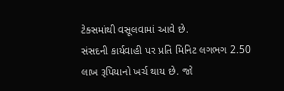ટેક્સમાંથી વસૂલવામાં આવે છે.
સંસદની કાર્યવાહી પર પ્રતિ મિનિટ લગભગ 2.50 લાખ રૂપિયાનો ખર્ચ થાય છે. જો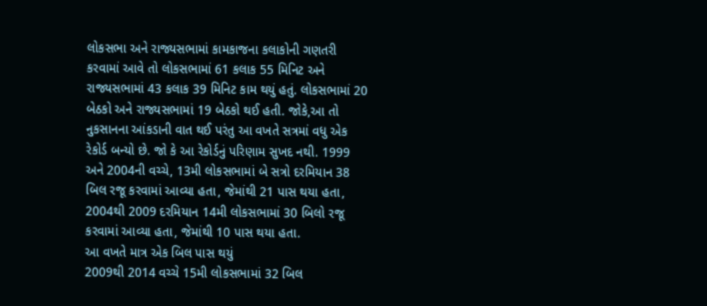લોકસભા અને રાજ્યસભામાં કામકાજના કલાકોની ગણતરી કરવામાં આવે તો લોકસભામાં 61 કલાક 55 મિનિટ અને રાજ્યસભામાં 43 કલાક 39 મિનિટ કામ થયું હતું. લોકસભામાં 20 બેઠકો અને રાજ્યસભામાં 19 બેઠકો થઈ હતી. જોકે,આ તો નુકસાનના આંકડાની વાત થઈ પરંતુ આ વખતે સત્રમાં વધુ એક રેકોર્ડ બન્યો છે. જો કે આ રેકોર્ડનું પરિણામ સુખદ નથી. 1999 અને 2004ની વચ્ચે, 13મી લોકસભામાં બે સત્રો દરમિયાન 38 બિલ રજૂ કરવામાં આવ્યા હતા, જેમાંથી 21 પાસ થયા હતા, 2004થી 2009 દરમિયાન 14મી લોકસભામાં 30 બિલો રજૂ કરવામાં આવ્યા હતા, જેમાંથી 10 પાસ થયા હતા.
આ વખતે માત્ર એક બિલ પાસ થયું
2009થી 2014 વચ્ચે 15મી લોકસભામાં 32 બિલ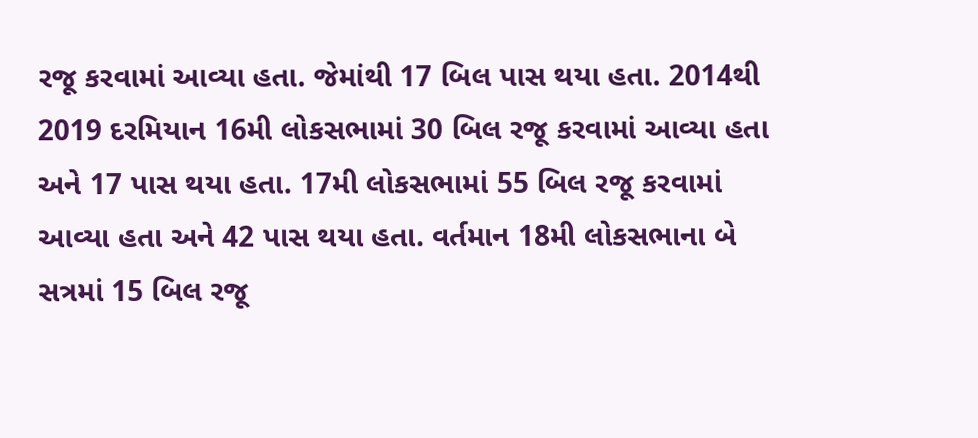રજૂ કરવામાં આવ્યા હતા. જેમાંથી 17 બિલ પાસ થયા હતા. 2014થી 2019 દરમિયાન 16મી લોકસભામાં 30 બિલ રજૂ કરવામાં આવ્યા હતા અને 17 પાસ થયા હતા. 17મી લોકસભામાં 55 બિલ રજૂ કરવામાં આવ્યા હતા અને 42 પાસ થયા હતા. વર્તમાન 18મી લોકસભાના બે સત્રમાં 15 બિલ રજૂ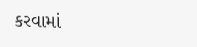કરવામાં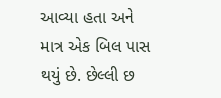આવ્યા હતા અને માત્ર એક બિલ પાસ થયું છે. છેલ્લી છ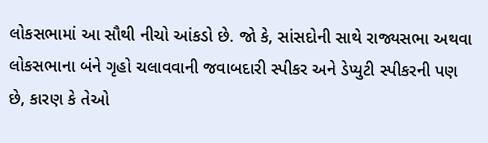લોકસભામાં આ સૌથી નીચો આંકડો છે. જો કે, સાંસદોની સાથે રાજ્યસભા અથવા લોકસભાના બંને ગૃહો ચલાવવાની જવાબદારી સ્પીકર અને ડેપ્યુટી સ્પીકરની પણ છે, કારણ કે તેઓ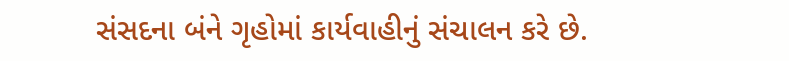સંસદના બંને ગૃહોમાં કાર્યવાહીનું સંચાલન કરે છે.